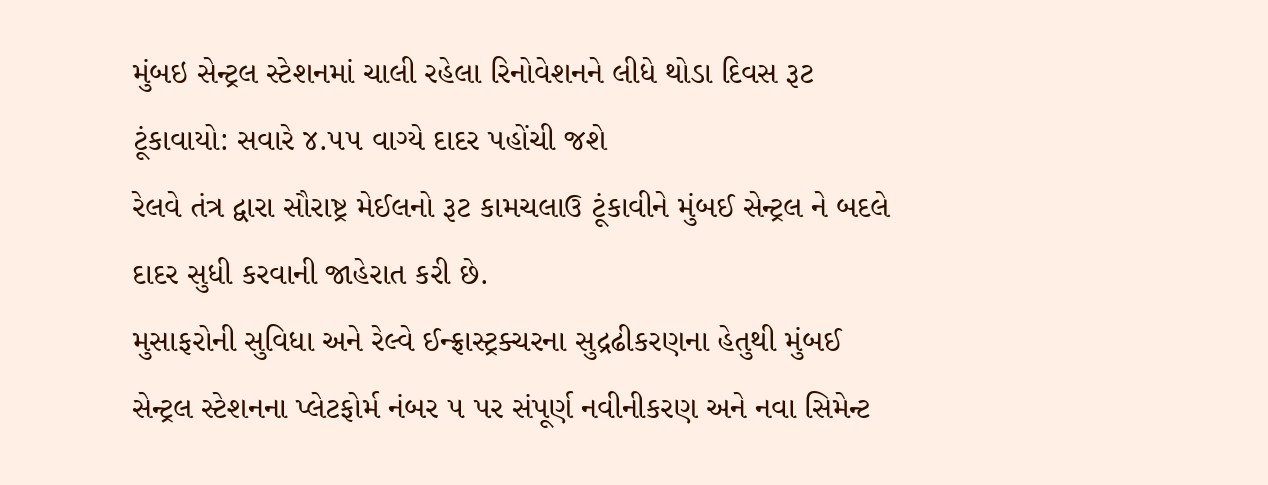મુંબઇ સેન્ટ્રલ સ્ટેશનમાં ચાલી રહેલા રિનોવેશનને લીધે થોડા દિવસ રૂટ ટૂંકાવાયો: સવારે ૪.૫૫ વાગ્યે દાદર પહોંચી જશે
રેલવે તંત્ર દ્વારા સૌરાષ્ટ્ર મેઈલનો રૂટ કામચલાઉ ટૂંકાવીને મુંબઈ સેન્ટ્રલ ને બદલે દાદર સુધી કરવાની જાહેરાત કરી છે.
મુસાફરોની સુવિધા અને રેલ્વે ઈન્ફ્રાસ્ટ્રક્ચરના સુદ્રઢીકરણના હેતુથી મુંબઈ સેન્ટ્રલ સ્ટેશનના પ્લેટફોર્મ નંબર ૫ પર સંપૂર્ણ નવીનીકરણ અને નવા સિમેન્ટ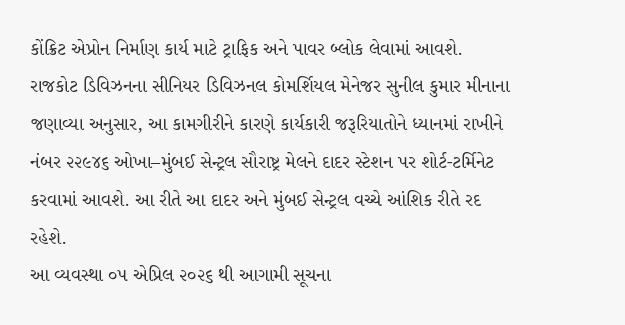કોંક્રિટ એપ્રોન નિર્માણ કાર્ય માટે ટ્રાફિક અને પાવર બ્લોક લેવામાં આવશે.
રાજકોટ ડિવિઝનના સીનિયર ડિવિઝનલ કોમર્શિયલ મેનેજર સુનીલ કુમાર મીનાના જણાવ્યા અનુસાર, આ કામગીરીને કારણે કાર્યકારી જરૂરિયાતોને ધ્યાનમાં રાખીને નંબર ૨૨૯૪૬ ઓખા–મુંબઈ સેન્ટ્રલ સૌરાષ્ટ્ર મેલને દાદર સ્ટેશન પર શોર્ટ-ટર્મિનેટ કરવામાં આવશે. આ રીતે આ દાદર અને મુંબઈ સેન્ટ્રલ વચ્ચે આંશિક રીતે રદ રહેશે.
આ વ્યવસ્થા ૦૫ એપ્રિલ ૨૦૨૬ થી આગામી સૂચના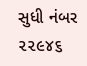સુધી નંબર ૨૨૯૪૬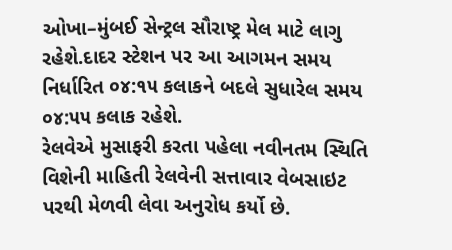ઓખા–મુંબઈ સેન્ટ્રલ સૌરાષ્ટ્ર મેલ માટે લાગુ રહેશે.દાદર સ્ટેશન પર આ આગમન સમય નિર્ધારિત ૦૪:૧૫ કલાકને બદલે સુધારેલ સમય ૦૪:૫૫ કલાક રહેશે.
રેલવેએ મુસાફરી કરતા પહેલા નવીનતમ સ્થિતિ વિશેની માહિતી રેલવેની સત્તાવાર વેબસાઇટ પરથી મેળવી લેવા અનુરોધ કર્યો છે.